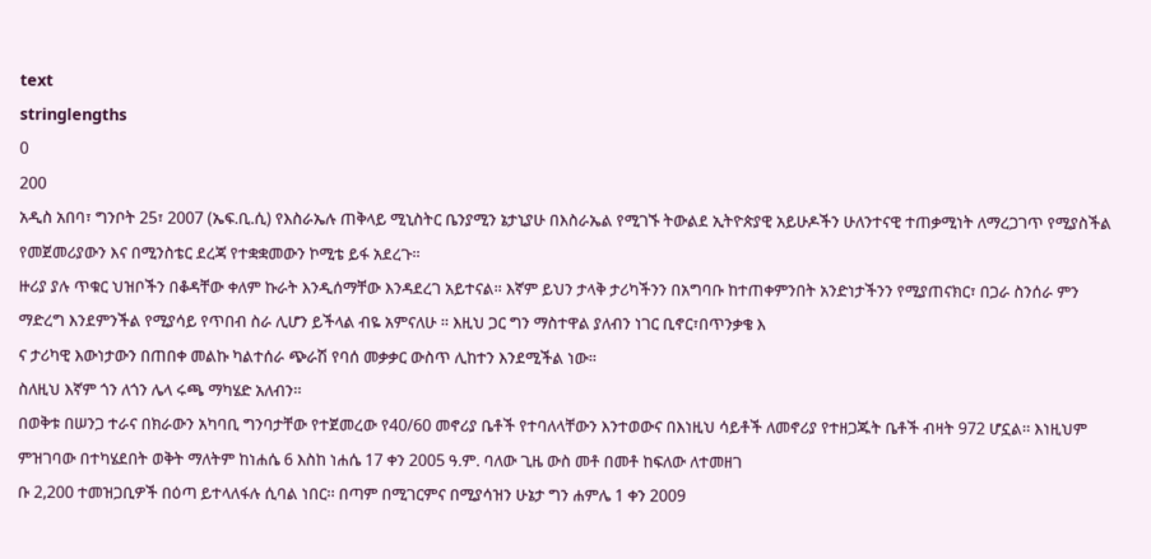text
stringlengths
0
200
አዲስ አበባ፣ ግንቦት 25፣ 2007 (ኤፍ.ቢ.ሲ) የእስራኤሉ ጠቅላይ ሚኒስትር ቤንያሚን ኔታኒያሁ በእስራኤል የሚገኙ ትውልደ ኢትዮጵያዊ አይሁዶችን ሁለንተናዊ ተጠቃሚነት ለማረጋገጥ የሚያስችል የመጀመሪያውን እና በሚንስቴር ደረጃ የተቋቋመውን ኮሚቴ ይፋ አደረጉ።
ዙሪያ ያሉ ጥቁር ህዝቦችን በቆዳቸው ቀለም ኩራት እንዲሰማቸው እንዳደረገ አይተናል። እኛም ይህን ታላቅ ታሪካችንን በአግባቡ ከተጠቀምንበት አንድነታችንን የሚያጠናክር፣ በጋራ ስንሰራ ምን ማድረግ እንደምንችል የሚያሳይ የጥበብ ስራ ሊሆን ይችላል ብዬ አምናለሁ ። እዚህ ጋር ግን ማስተዋል ያለብን ነገር ቢኖር፣በጥንቃቄ እ
ና ታሪካዊ እውነታውን በጠበቀ መልኩ ካልተሰራ ጭራሽ የባሰ መቃቃር ውስጥ ሊከተን እንደሚችል ነው።
ስለዚህ እኛም ጎን ለጎን ሌላ ሩጫ ማካሄድ አለብን፡፡
በወቅቱ በሠንጋ ተራና በክራውን አካባቢ ግንባታቸው የተጀመረው የ40/60 መኖሪያ ቤቶች የተባለላቸውን እንተወውና በእነዚህ ሳይቶች ለመኖሪያ የተዘጋጁት ቤቶች ብዛት 972 ሆኗል፡፡ እነዚህም ምዝገባው በተካሄደበት ወቅት ማለትም ከነሐሴ 6 እስከ ነሐሴ 17 ቀን 2005 ዓ.ም. ባለው ጊዜ ውስ መቶ በመቶ ከፍለው ለተመዘገ
ቡ 2,200 ተመዝጋቢዎች በዕጣ ይተላለፋሉ ሲባል ነበር፡፡ በጣም በሚገርምና በሚያሳዝን ሁኔታ ግን ሐምሌ 1 ቀን 2009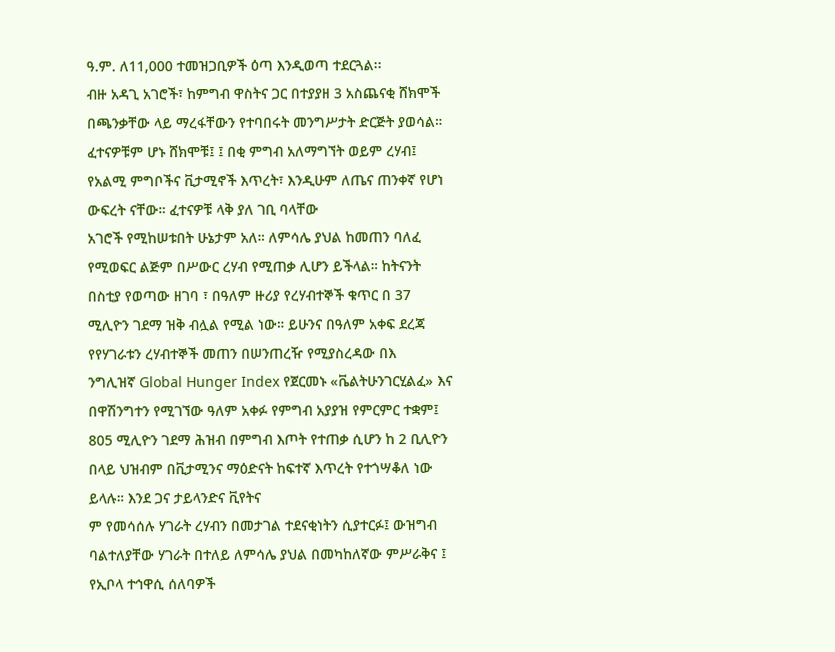ዓ.ም. ለ11,000 ተመዝጋቢዎች ዕጣ እንዲወጣ ተደርጓል፡፡
ብዙ አዳጊ አገሮች፣ ከምግብ ዋስትና ጋር በተያያዘ 3 አስጨናቂ ሸክሞች በጫንቃቸው ላይ ማረፋቸውን የተባበሩት መንግሥታት ድርጅት ያወሳል። ፈተናዎቹም ሆኑ ሸክሞቹ፤ ፤ በቂ ምግብ አለማግኘት ወይም ረሃብ፤ የአልሚ ምግቦችና ቪታሚኖች እጥረት፣ እንዲሁም ለጤና ጠንቀኛ የሆነ ውፍረት ናቸው። ፈተናዎቹ ላቅ ያለ ገቢ ባላቸው
አገሮች የሚከሠቱበት ሁኔታም አለ። ለምሳሌ ያህል ከመጠን ባለፈ የሚወፍር ልጅም በሥውር ረሃብ የሚጠቃ ሊሆን ይችላል። ከትናንት በስቲያ የወጣው ዘገባ ፣ በዓለም ዙሪያ የረሃብተኞች ቁጥር በ 37 ሚሊዮን ገደማ ዝቅ ብሏል የሚል ነው። ይሁንና በዓለም አቀፍ ደረጃ የየሃገራቱን ረሃብተኞች መጠን በሠንጠረዥ የሚያስረዳው በእ
ንግሊዝኛ Global Hunger Index የጀርመኑ «ቬልትሁንገርሂልፈ» እና በዋሽንግተን የሚገኘው ዓለም አቀፉ የምግብ አያያዝ የምርምር ተቋም፤ 805 ሚሊዮን ገደማ ሕዝብ በምግብ እጦት የተጠቃ ሲሆን ከ 2 ቢሊዮን በላይ ህዝብም በቪታሚንና ማዕድናት ከፍተኛ እጥረት የተጎሣቆለ ነው ይላሉ። እንደ ጋና ታይላንድና ቪየትና
ም የመሳሰሉ ሃገራት ረሃብን በመታገል ተደናቂነትን ሲያተርፉ፤ ውዝግብ ባልተለያቸው ሃገራት በተለይ ለምሳሌ ያህል በመካከለኛው ምሥራቅና ፤ የኢቦላ ተኅዋሲ ሰለባዎች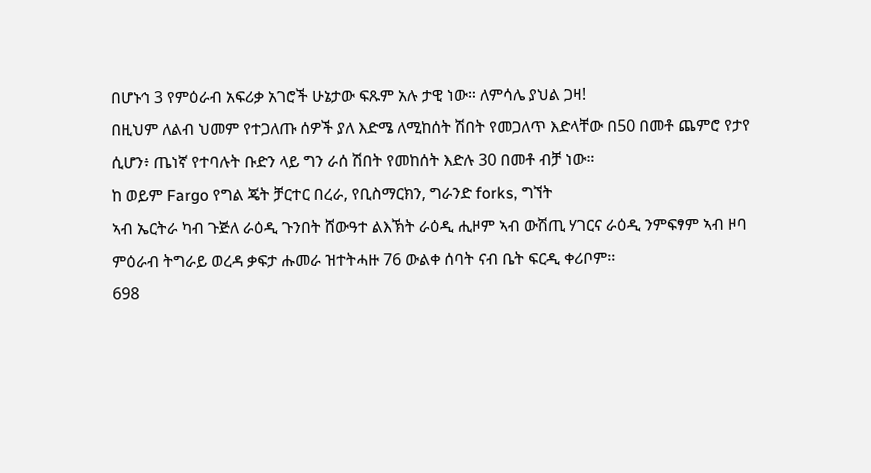በሆኑኅ 3 የምዕራብ አፍሪቃ አገሮች ሁኔታው ፍጹም አሉ ታዊ ነው። ለምሳሌ ያህል ጋዛ!
በዚህም ለልብ ህመም የተጋለጡ ሰዎች ያለ እድሜ ለሚከሰት ሽበት የመጋለጥ እድላቸው በ50 በመቶ ጨምሮ የታየ ሲሆን፥ ጤነኛ የተባሉት ቡድን ላይ ግን ራሰ ሽበት የመከሰት እድሉ 30 በመቶ ብቻ ነው።
ከ ወይም Fargo የግል ጄት ቻርተር በረራ, የቢስማርክን, ግራንድ forks, ግኘት
ኣብ ኤርትራ ካብ ጉጅለ ራዕዲ ጉንበት ሸውዓተ ልእኽት ራዕዲ ሒዞም ኣብ ውሽጢ ሃገርና ራዕዲ ንምፍፃም ኣብ ዞባ ምዕራብ ትግራይ ወረዳ ቃፍታ ሑመራ ዝተትሓዙ 76 ውልቀ ሰባት ናብ ቤት ፍርዲ ቀሪቦም፡፡
698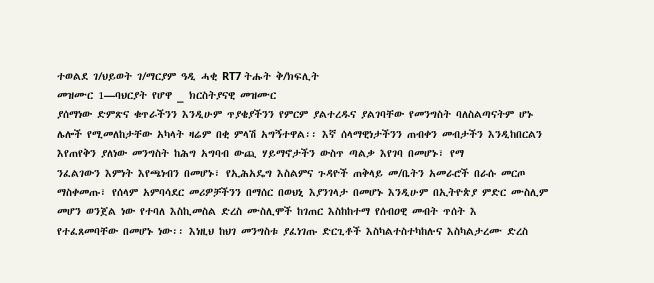ተወልደ ገ/ህይወት ገ/ማርያም ዓዲ ሓቂ RT7 ትሑት ቅ/ክፍሊት
መዝሙር 1—ባህርያት የሆዋ _ ክርስትያናዊ መዝሙር
ያሰማነው ድምጽና ቁጥራችንን እንዲሁም ጥያቄያችንን የምርም ያልተረዱና ያልገባቸው የመንግስት ባለስልጣናትም ሆኑ ሌሎች የሚመለከታቸው አካላት ዛሬም በቂ ምላሽ አግኝተዋል፡፡ እኛ ሰላማዊነታችንን ጠብቀን መብታችን እንዲከበርልን እየጠየቅን ያለነው መንግስት ከሕግ አግባብ ውጪ ሃይማኖታችን ውስጥ ጣልቃ እየገባ በመሆኑ፣ የማ
ንፈልገውን እምነት እየጫነብን በመሆኑ፣ የኢሕአዴግ እስልምና ጉዳዮች ጠቅላይ መ/ቤትን አመራሮች በራሱ መርጦ ማስቀመጡ፣ የሰላም አምባሳደር መሪዎቻችንን በማሰር በወህኒ እያንገላታ በመሆኑ እንዲሁም በኢትዮጵያ ምድር ሙስሊም መሆን ወንጀል ነው የተባለ እስኪመስል ድረስ ሙስሊሞች ከገጠር እስከከተማ የሰብዐዊ መብት ጥሰት እ
የተፈጸመባቸው በመሆኑ ነው፡፡ እነዚህ ከህገ መንግስቱ ያፈነገጡ ድርጊቶች እስካልተስተካከሉና እስካልታረሙ ድረስ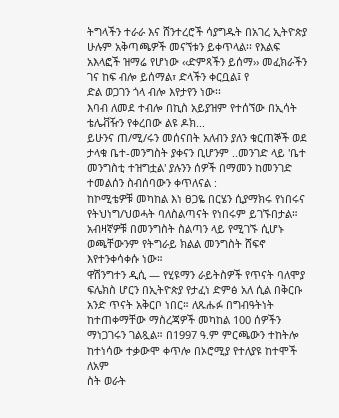ትግላችን ተራራ እና ሸንተረሮች ሳያግዱት በአገረ ኢትዮጵያ ሁሉም አቅጣጫዎች መናኘቱን ይቀጥላል፡፡ የእልፍ አእላፎች ዝማሬ የሆነው ‹‹ድምጻችን ይሰማ›› መፈክራችን ገና ከፍ ብሎ ይሰማል፣ ድላችን ቀርቧል፤ የ
ድል ወጋገን ጎላ ብሎ እየታየን ነው፡፡
እባብ ለመደ ተብሎ በኪስ አይያዝም የተሰኘው በኢሳት ቴሌቭዥን የቀረበው ልዩ ዶክ...
ይሁንና ጠ/ሚ/ሩን መሰናበት አለብን ያለን ቁርጠኞች ወደ ታላቁ ቤተ-መንግስት ያቀናን ቢሆንም ..መንገድ ላይ 'ቤተ መንግስቲ ተዝግቷል' ያሉንን ሰዎች በማመን ከመንገድ ተመልሰን ስብሰባውን ቀጥለናል :
ከኮሚቴዎቹ መካከል እነ ፀጋዬ በርሄን ሲያማክሩ የነበሩና የትህነግ/ህወሓት ባለስልጣናት የነበሩም ይገኙበታል። አብዛኛዎቹ በመንግስት ስልጣን ላይ የሚገኙ ሲሆኑ ወጫቸውንም የትግራይ ክልል መንግስት ሸፍኖ እየተንቀሳቀሱ ነው።
ዋሽንግተን ዲሲ — የሂዩማን ራይትስዎች የጥናት ባለሞያ ፍሌክስ ሆርን በኢትዮጵያ የታፈነ ድምፅ አለ ሲል በቅርቡ አንድ ጥናት አቅርቦ ነበር። ለጹሑፉ በግብዓትነት ከተጠቀማቸው ማስረጃዎች መካከል 100 ሰዎችን ማነጋገሩን ገልጿል። በ1997 ዓ.ም ምርጫውን ተከትሎ ከተነሳው ተቃውሞ ቀጥሎ በኦሮሚያ የተለያዩ ከተሞች ለአም
ስት ወራት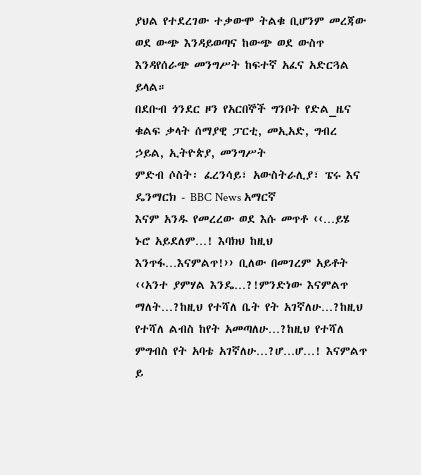ያህል የተደረገው ተቃውሞ ትልቁ ቢሆንም መረጃው ወደ ውጭ እንዳይወጣና ከውጭ ወደ ውስጥ እንዳየሰራጭ መንግሥት ከፍተኛ አፈና አድርጓል ይላል።
በደቡብ ጎንደር ዞን የአርበኞች ግንቦት የድል_ዜና
ቁልፍ ቃላት ሰማያዊ ፓርቲ, መኢአድ, ግብረ ኃይል, ኢትዮጵያ, መንግሥት
ምድብ ሶስት፡ ፈረንሳይ፣ አውስትራሊያ፣ ፔሩ እና ዴንማርክ - BBC News አማርኛ
እናም አንዱ የመረረው ወደ እሱ መጥቶ ‹‹…ይሄ ኑሮ አይደለም…! እባክህ ከዚህ እንጥፋ…እናምልጥ!›› ቢለው በመገረም አይቶት ‹‹አንተ ያምሃል እንዴ…?!ምንድነው እናምልጥ ማለት…?ከዚህ የተሻለ ቤት የት አገኛለሁ…?ከዚህ የተሻለ ልብስ ከየት አመጣለሁ…?ከዚህ የተሻለ ምግብስ የት አባቴ አገኛለሁ…?ሆ…ሆ…! እናምልጥ ይ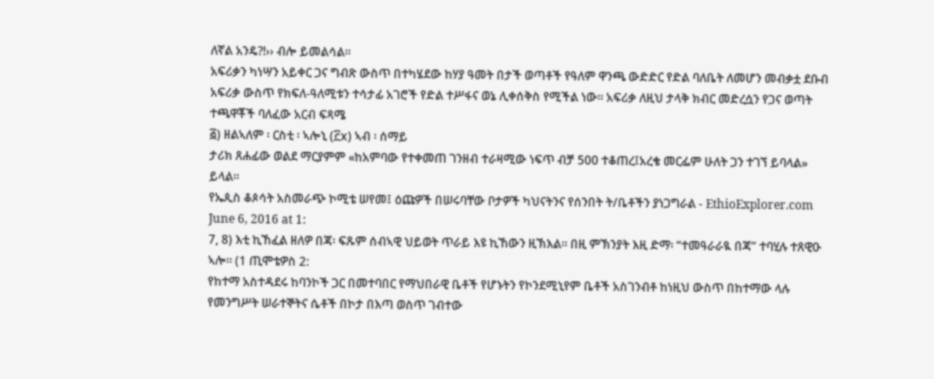ለኛል አንዴ?!›› ብሎ ይመልሳል፡፡
አፍሪቃን ካነሣን አይቀር ጋና ግብጽ ውስጥ በተካሄደው ከሃያ ዓመት በታች ወጣቶች የዓለም ዋንጫ ውድድር የድል ባለቤት ለመሆን መብቃቷ ደቡብ አፍሪቃ ውስጥ የክፍለ-ዓለሚቱን ተሳታፊ አገሮች የድል ተሥፋና ወኔ ሊቀሰቅስ የሚችል ነው። አፍሪቃ ለዚህ ታላቅ ክብር መድረሷን የጋና ወጣት ተጫዋቾች ባለፈው አርብ ፍጻሜ
፭) ዘልኣለም ፡ ርስቲ ፡ ኣሎኒ (፫x) ኣብ ፡ ሰማይ
ታሪክ ጸሐፊው ወልደ ማርያምም «ከአምባው የተቀመጠ ገንዘብ ተራዛሚው ነፍጥ ብቻ 500 ተቆጠረ፤አረቄ መርፌም ሁለት ጋን ተገኘ ይባላል» ይላል፡፡
የኤጲስ ቆጶሳት አስመራጭ ኮሚቴ ሠየመ፤ ዕጩዎች በሠሩባቸው ቦታዎች ካህናትንና የሰንበት ት/ቤቶችን ያነጋግራል - EthioExplorer.com June 6, 2016 at 1:
7, 8) እቲ ኪኸፈል ዘለዎ በጃ፡ ፍጹም ሰብኣዊ ህይወት ጥራይ እዩ ኪኸውን ዚኽእል። በዚ ምኽንያት እዚ ድማ፡ “ተመዓራራዪ በጃ” ተባሂሉ ተጸዊዑ ኣሎ። (1 ጢሞቴዎስ 2:
የከተማ አስተዳደሩ ከባንኮች ጋር በመተባበር የማህበራዊ ቤቶች የሆኑትን የኮንደሚኒየም ቤቶች አስገንብቶ ከነዚህ ውስጥ በከተማው ላሉ የመንግሥት ሠራተኞትና ሴቶች በኮታ በእጣ ወስጥ ገብተው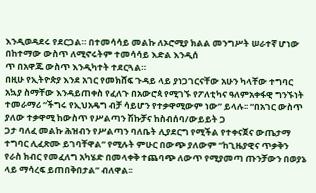እንዲወዳደሩ የደርጋል። በተመሳሳይ መልኩ ለኦሮሚያ ክልል መንግሥት ሠራተኛ ሆነው በከተማው ውስጥ ለሚኖሩትም ተመሳሳይ እድል እንዲሰ
ጥ በአዋጁ ውስጥ እንዲካተት ተደርጓል።
በዚሁ የኢትዮጵያ እንደ አገር የመክሸፍ ጉዳይ ላይ ያነጋገርናቸው አሁን ካላቸው ተግባር አኳያ ስማቸው እንዳይጠቀስ የፈለጉ በአውሮጳ የሚገኙ የፖለቲካና ዓለምአቀፋዊ ግንኙነት ተመራማሪ “ችግሩ የኢህአዴግ ብቻ ሳይሆን የተቃዋሚውም ነው” ይላሉ፡፡ “በአገር ውስጥ ያለው ተቃዋሚ ከውስጥ የሥልጣን ሽኩቻና ከስብሰባ/ውይይት ጋ
ጋታ ባለፈ መልኩ ሕዝብን የሥልጣን ባለቤት ሊያደርግ የሚችል የተቀናጀና ውጤታማ ተግባር ሊፈጽሙ ይገባቸዋል” የሚሉት ምሁር በውጭ ያለውም “ከጊዜያዊና ጥቃቅን የራስ ክብር የመፈለግ አካሄድ በመላቀቅ ተጨባጭ ለውጥ የሚያመጣ ጡንቻውን በወያኔ ላይ ማሳረፍ ይጠበቅበታል” ብለዋል፡፡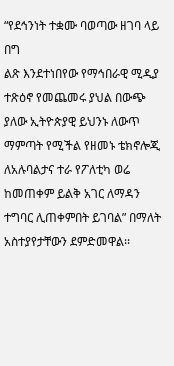“የደኅንነት ተቋሙ ባወጣው ዘገባ ላይ በግ
ልጽ እንደተነበየው የማኅበራዊ ሚዲያ ተጽዕኖ የመጨመሩ ያህል በውጭ ያለው ኢትዮጵያዊ ይህንኑ ለውጥ ማምጣት የሚችል የዘመኑ ቴክኖሎጂ ለአሉባልታና ተራ የፖለቲካ ወሬ ከመጠቀም ይልቅ አገር ለማዳን ተግባር ሊጠቀምበት ይገባል” በማለት አስተያየታቸውን ደምድመዋል፡፡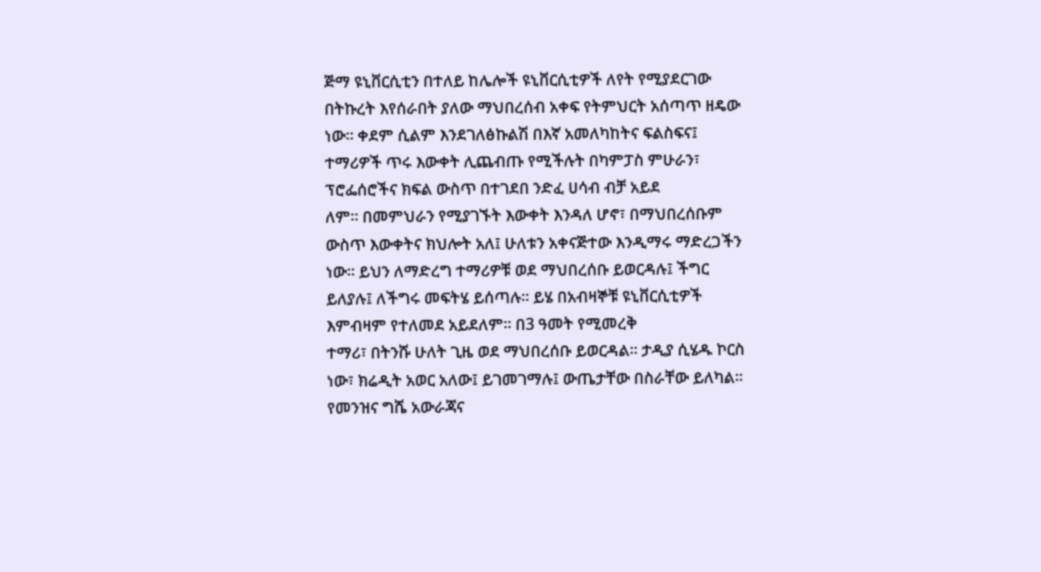ጅማ ዩኒቨርሲቲን በተለይ ከሌሎች ዩኒቨርሲቲዎች ለየት የሚያደርገው በትኩረት እየሰራበት ያለው ማህበረሰብ አቀፍ የትምህርት አሰጣጥ ዘዴው ነው። ቀደም ሲልም እንደገለፅኩልሽ በእኛ አመለካከትና ፍልስፍና፤ ተማሪዎች ጥሩ እውቀት ሊጨብጡ የሚችሉት በካምፓስ ምሁራን፣ ፕሮፌሰሮችና ክፍል ውስጥ በተገደበ ንድፈ ሀሳብ ብቻ አይደ
ለም። በመምህራን የሚያገኙት እውቀት እንዳለ ሆኖ፣ በማህበረሰቡም ውስጥ እውቀትና ክህሎት አለ፤ ሁለቱን አቀናጅተው እንዲማሩ ማድረጋችን ነው። ይህን ለማድረግ ተማሪዎቹ ወደ ማህበረሰቡ ይወርዳሉ፤ ችግር ይለያሉ፤ ለችግሩ መፍትሄ ይሰጣሉ፡፡ ይሄ በአብዛኞቹ ዩኒቨርሲቲዎች እምብዛም የተለመደ አይደለም፡፡ በ3 ዓመት የሚመረቅ
ተማሪ፣ በትንሹ ሁለት ጊዜ ወደ ማህበረሰቡ ይወርዳል፡፡ ታዲያ ሲሄዱ ኮርስ ነው፣ ክሬዲት አወር አለው፤ ይገመገማሉ፤ ውጤታቸው በስራቸው ይለካል፡፡
የመንዝና ግሼ አውራጃና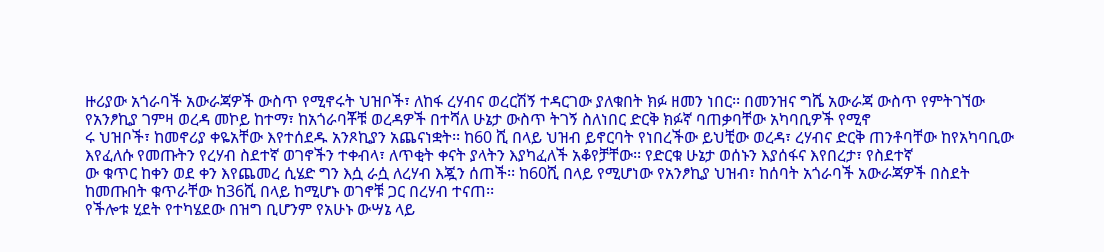ዙሪያው አጎራባች አውራጃዎች ውስጥ የሚኖሩት ህዝቦች፣ ለከፋ ረሃብና ወረርሽኝ ተዳርገው ያለቁበት ክፉ ዘመን ነበር፡፡ በመንዝና ግሼ አውራጃ ውስጥ የምትገኘው የአንፆኪያ ገምዛ ወረዳ መኮይ ከተማ፣ ከአጎራባቾቹ ወረዳዎች በተሻለ ሁኔታ ውስጥ ትገኝ ስለነበር ድርቅ ክፉኛ ባጠቃባቸው አካባቢዎች የሚኖ
ሩ ህዝቦች፣ ከመኖሪያ ቀዬአቸው እየተሰደዱ አንጾኪያን አጨናነቋት፡፡ ከ60 ሺ በላይ ህዝብ ይኖርባት የነበረችው ይህቺው ወረዳ፣ ረሃብና ድርቅ ጠንቶባቸው ከየአካባቢው እየፈለሱ የመጡትን የረሃብ ስደተኛ ወገኖችን ተቀብላ፣ ለጥቂት ቀናት ያላትን እያካፈለች አቆየቻቸው፡፡ የድርቁ ሁኔታ ወሰኑን እያሰፋና እየበረታ፣ የስደተኛ
ው ቁጥር ከቀን ወደ ቀን እየጨመረ ሲሄድ ግን እሷ ራሷ ለረሃብ እጇን ሰጠች፡፡ ከ60ሺ በላይ የሚሆነው የአንፆኪያ ህዝብ፣ ከሰባት አጎራባች አውራጃዎች በስደት ከመጡበት ቁጥራቸው ከ36ሺ በላይ ከሚሆኑ ወገኖቹ ጋር በረሃብ ተናጠ፡፡
የችሎቱ ሂደት የተካሄደው በዝግ ቢሆንም የአሁኑ ውሣኔ ላይ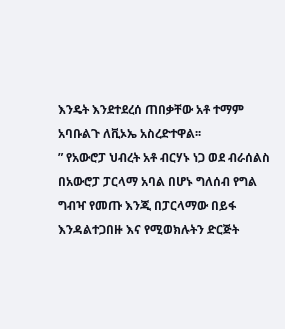እንዴት እንደተደረሰ ጠበቃቸው አቶ ተማም አባቡልጉ ለቪኦኤ አስረድተዋል፡፡
” የአውሮፓ ህብረት አቶ ብርሃኑ ነጋ ወደ ብራሰልስ በአውሮፓ ፓርላማ አባል በሆኑ ግለሰብ የግል ግብዣ የመጡ እንጂ በፓርላማው በይፋ እንዳልተጋበዙ እና የሚወክሉትን ድርጅት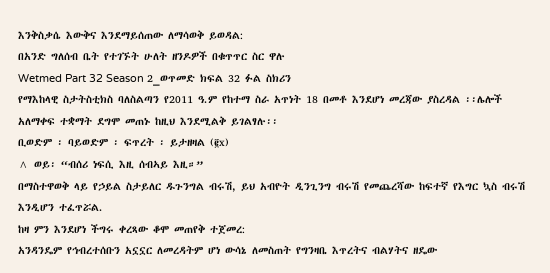እንቅስቃሴ እውቅና እንደማይሰጠው ለማሳወቅ ይወዳል:
በአንድ ግለሰብ ቤት የተገኙት ሁለት ዘንዶዎች በቁጥጥር ስር ዋሉ
Wetmed Part 32 Season 2_ወጥመድ ክፍል 32 ፉል ስክሪን
የማእከላዊ ስታትስቲክስ ባለስልጣን የ2011 ዓ.ም የከተማ ስራ አጥነት 18 በመቶ እንደሆነ መረጃው ያስረዳል ፡፡ሌሎች አለማቀፍ ተቋማት ደግሞ መጠኑ ከዚህ እንደሚልቅ ይገልፃሉ፡፡
ቢወድም ፡ ባይወድም ፡ ፍጥረት ፡ ይታዘዛል (፪x)
^ ወይ፡ “ብሰሪ ነፍሲ እዚ ሰብኣይ እዚ።”
በማስተዋወቅ ላይ የኃይል ስታይለር ዱጉንግል ብሩሽ, ይህ አብዮት ዲንጊንግ ብሩሽ የመጨረሻው ከፍተኛ የእግር ኳስ ብሩሽ እንዲሆን ተፈጥሯል.
ከዛ ምን እንደሆነ ችግሩ ቀረጻው ቆሞ መጠየቅ ተጀመረ:
አንዳንዴም የኅብረተሰቡን አኗኗር ለመረዳትም ሆነ ውሳኔ ለመስጠት የግንዛቤ እጥረትና ብልሃትና ዘዴው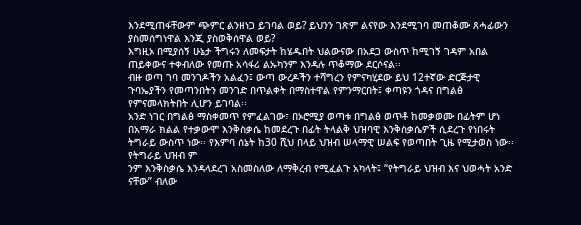እንደሚጠፋቸውም ጭምር ልንዘነጋ ይገባል ወይ? ይህንን ገጽም ልናየው እንደሚገባ መጠቆሙ ጸሓፊውን ያስመሰግነዋል እንጂ ያስወቅሰዋል ወይ?
እግዚኦ በሚያሰኝ ሁኔታ ችግሩን ለመፍታት ከሄዱበት ህልውናው በአደጋ ውስጥ ከሚገኝ ገዳም አበል ጠይቀውና ተቀብለው የመጡ አሳፋሪ ልኡካንም እንዳሉ ጥቆማው ደርሶናል፡፡
ብዙ ወጣ ገባ መንገዶችን አልፈን፤ ውጣ ውረዶችን ተሻግረን የምናካሂደው ይህ 12ተኛው ድርጅታዊ ጉባኤያችን የመጣንበትን መንገድ በጥልቀት በማስተዋል የምንማርበት፤ ቀጣዩን ጎዳና በግልፅ የምናመላክትበት ሊሆን ይገባል፡፡
አንድ ነገር በግልፅ ማስቀመጥ የምፈልገው፣ በኦሮሚያ ወጣቱ በግልፅ ወጥቶ ከመቃወሙ በፊትም ሆነ በአማራ ክልል የተቃውሞ እንቅስቃሴ ከመደረጉ በፊት ትላልቅ ህዝባዊ እንቅስቃሴዎች ሲደረጉ የነበሩት ትግራይ ውስጥ ነው፡፡ የእምባ ሰኔት ከ30 ሺህ በላይ ህዝብ ሠላማዊ ሠልፍ የወጣበት ጊዜ የሚታወስ ነው፡፡ የትግራይ ህዝብ ም
ንም እንቅስቃሴ እንዳላደረገ አስመስለው ለማቅረብ የሚፈልጉ አካላት፤ “የትግራይ ህዝብ እና ህወሓት አንድ ናቸው” ብለው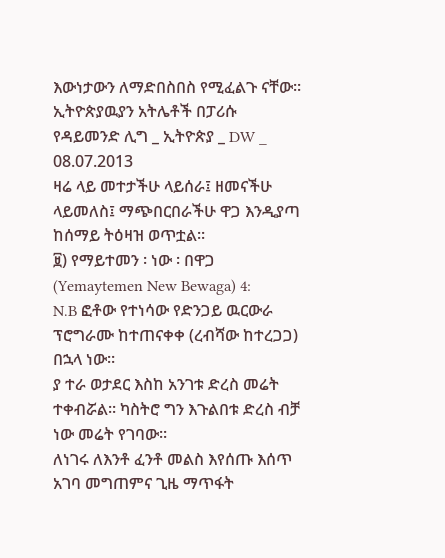እውነታውን ለማድበስበስ የሚፈልጉ ናቸው፡፡
ኢትዮጵያዉያን አትሌቶች በፓሪሱ የዳይመንድ ሊግ _ ኢትዮጵያ _ DW _ 08.07.2013
ዛሬ ላይ መተታችሁ ላይሰራ፤ ዘመናችሁ ላይመለስ፤ ማጭበርበራችሁ ዋጋ እንዲያጣ ከሰማይ ትዕዛዝ ወጥቷል፡፡
፱) የማይተመን ፡ ነው ፡ በዋጋ (Yemaytemen New Bewaga) 4:
N.B ፎቶው የተነሳው የድንጋይ ዉርውራ ፕሮግራሙ ከተጠናቀቀ (ረብሻው ከተረጋጋ) በኋላ ነው።
ያ ተራ ወታደር እስከ አንገቱ ድረስ መሬት ተቀብሯል፡፡ ካስትሮ ግን እጉልበቱ ድረስ ብቻ ነው መሬት የገባው፡፡
ለነገሩ ለእንቶ ፈንቶ መልስ እየሰጡ እሰጥ አገባ መግጠምና ጊዜ ማጥፋት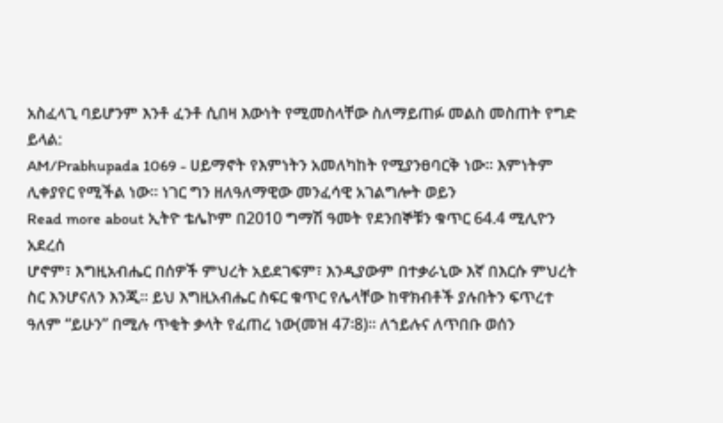አስፈላጊ ባይሆንም እንቶ ፈንቶ ሲበዛ እውነት የሚመስላቸው ስለማይጠፉ መልስ መስጠት የግድ ይላል:
AM/Prabhupada 1069 - ሀይማኖት የእምነትን አመለካከት የሚያንፀባርቅ ነው፡፡ እምነትም ሊቀያየር የሚችል ነው፡፡ ነገር ግን ዘለዓለማዊው መንፈሳዊ አገልግሎት ወይን
Read more about ኢትዮ ቴሌኮም በ2010 ግማሽ ዓመት የደንበኞቹን ቁጥር 64.4 ሚሊዮን አደረሰ
ሆኖም፣ እግዚአብሔር በሰዎች ምህረት አይደገፍም፣ እንዲያውም በተቃራኒው እኛ በእርሱ ምህረት ስር እንሆናለን እንጂ፡፡ ይህ እግዚአብሔር ስፍር ቁጥር የሌላቸው ከዋክብቶች ያሉበትን ፍጥረተ ዓለም “ይሁን” በሚሉ ጥቂት ቃላት የፈጠረ ነው(መዝ 47፡8)፡፡ ለኀይሉና ለጥበቡ ወሰን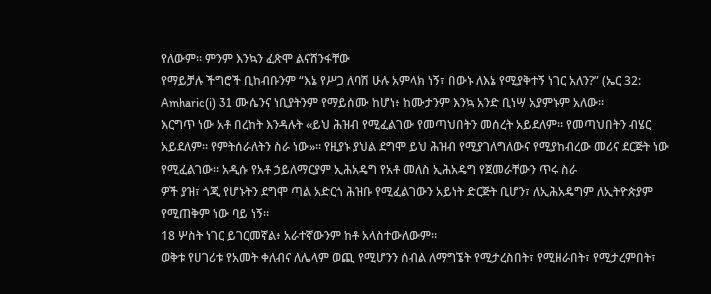የለውም፡፡ ምንም እንኳን ፈጽሞ ልናሸንፋቸው
የማይቻሉ ችግሮች ቢከብቡንም “እኔ የሥጋ ለባሽ ሁሉ አምላክ ነኝ፣ በውኑ ለእኔ የሚያቅተኝ ነገር አለን?” (ኤር 32:
Amharic(i) 31 ሙሴንና ነቢያትንም የማይሰሙ ከሆነ፥ ከሙታንም እንኳ አንድ ቢነሣ አያምኑም አለው።
እርግጥ ነው አቶ በረከት እንዳሉት «ይህ ሕዝብ የሚፈልገው የመጣህበትን መሰረት አይደለም። የመጣህበትን ብሄር አይደለም። የምትሰራለትን ስራ ነው»። የዚያኑ ያህል ደግሞ ይህ ሕዝብ የሚያገለግለውና የሚያከብረው መሪና ደርጅት ነው የሚፈልገው። አዲሱ የአቶ ኃይለማርያም ኢሕአዴግ የአቶ መለስ ኢሕአዴግ የጀመራቸውን ጥሩ ስራ
ዎች ያዝ፣ ጎጂ የሆኑትን ደግሞ ጣል አድርጎ ሕዝቡ የሚፈልገውን አይነት ድርጅት ቢሆን፣ ለኢሕአዴግም ለኢትዮጵያም የሚጠቅም ነው ባይ ነኝ።
18 ሦስት ነገር ይገርመኛል፥ አራተኛውንም ከቶ አላስተውለውም።
ወቅቱ የሀገሪቱ የአመት ቀለብና ለሌላም ወጪ የሚሆንን ሰብል ለማግኜት የሚታረስበት፣ የሚዘራበት፣ የሚታረምበት፣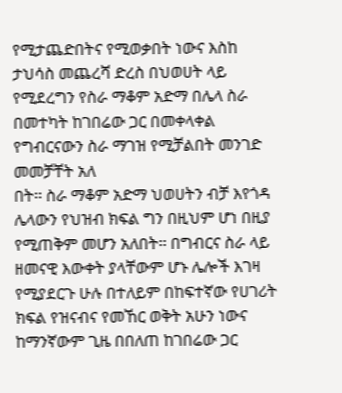የሚታጨድበትና የሚወቃበት ነውና እስከ ታህሳስ መጨረሻ ድረስ በህወሀት ላይ የሚደረግን የስራ ማቆም አድማ በሌላ ስራ በመተካት ከገበሬው ጋር በመቀላቀል የግብርናውን ስራ ማገዝ የሚቻልበት መንገድ መመቻቸት አለ
በት፡፡ ስራ ማቆም አድማ ህወሀትን ብቻ እየጎዳ ሌላውን የህዝብ ክፍል ግን በዚህም ሆነ በዚያ የሚጠቅም መሆን አለበት፡፡ በግብርና ስራ ላይ ዘመናዊ እውቀት ያላቸውም ሆኑ ሌሎች እገዛ የሚያደርጉ ሁሉ በተለይም በከፍተኛው የሀገሪት ክፍል የዝናብና የመኸር ወቅት አሁን ነውና ከማንኛውም ጊዜ በበለጠ ከገበሬው ጋር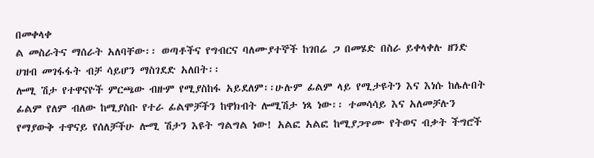በመቀላቀ
ል መስራትና ማሰራት አለባቸው፡፡ ወጣቶችና የግብርና ባለሙያተኞች ከገበሬ ጋ በመሄድ በስራ ይቀላቀሉ ዘንድ ሀዝብ መገፋፋት ብቻ ሳይሆን ማስገደድ አለበት፡፡
ሎሚ ሽታ የተዋናዮች ምርጫው ብዙም የሚያስከፋ አይደለም፡፡ሁሉም ፊልም ላይ የሚታዩትን እና እነሱ ከሌሉበት ፊልም የለም ብለው ከሚያስቡ የተራ ፊልሞቻችን ከዋክብት ሎሚሽታ ነጻ ነው፡፡ ተመሳሳይ እና አለመቻሉን የማያውቅ ተዋናይ የሰለቻችሁ ሎሚ ሽታን እዩት ግልግል ነው! አልፎ አልፎ ከሚያጋጥሙ የትወና ብቃት ችግሮች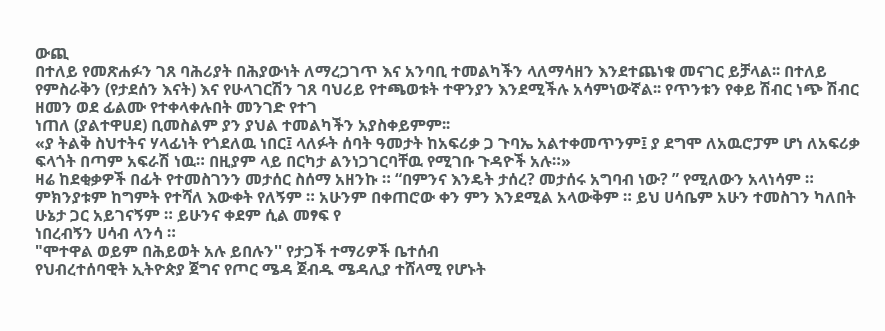ውጪ
በተለይ የመጽሐፉን ገጸ ባሕሪያት በሕያውነት ለማረጋገጥ እና አንባቢ ተመልካችን ላለማሳዘን እንደተጨነቁ መናገር ይቻላል፡፡ በተለይ የምስራቅን (የታደሰን እናት) እና የሁላገርሽን ገጸ ባህሪይ የተጫወቱት ተዋንያን እንደሚችሉ አሳምነውኛል፡፡ የጥንቱን የቀይ ሽብር ነጭ ሽብር ዘመን ወደ ፊልሙ የተቀላቀሉበት መንገድ የተገ
ነጠለ (ያልተዋሀደ) ቢመስልም ያን ያህል ተመልካችን አያስቀይምም፡፡
«ያ ትልቅ ስህተትና ሃላፊነት የጎደለዉ ነበር፤ ላለፉት ሰባት ዓመታት ከአፍሪቃ ጋ ጉባኤ አልተቀመጥንም፤ ያ ደግሞ ለአዉሮፓም ሆነ ለአፍሪቃ ፍላጎት በጣም አፍራሽ ነዉ። በዚያም ላይ በርካታ ልንነጋገርባቸዉ የሚገቡ ጉዳዮች አሉ።»
ዛሬ ከደቂቃዎች በፊት የተመስገንን መታሰር ስሰማ አዘንኩ ። “በምንና እንዴት ታሰረ? መታሰሩ አግባብ ነው? ” የሚለውን አላነሳም ። ምክንያቱም ከግምት የተሻለ እውቀት የለኝም ። አሁንም በቀጠሮው ቀን ምን እንደሚል አላውቅም ። ይህ ሀሳቤም አሁን ተመስገን ካለበት ሁኔታ ጋር አይገናኝም ። ይሁንና ቀደም ሲል መፃፍ የ
ነበረብኝን ሀሳብ ላንሳ ።
"ሞተዋል ወይም በሕይወት አሉ ይበሉን'' የታጋች ተማሪዎች ቤተሰብ
የህብረተሰባዊት ኢትዮጵያ ጀግና የጦር ሜዳ ጀብዱ ሜዳሊያ ተሸላሚ የሆኑት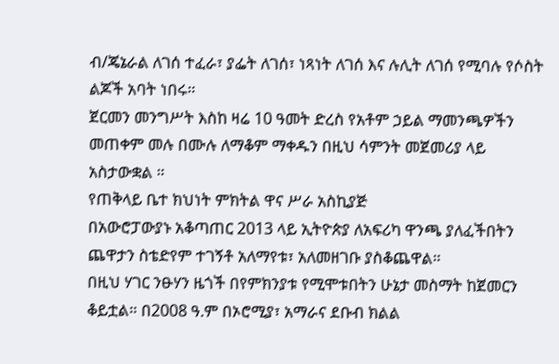ብ/ጄኔራል ለገሰ ተፈራ፣ ያፌት ለገሰ፣ ነጻነት ለገሰ እና ሉሊት ለገሰ የሚባሉ የሶስት ልጆች አባት ነበሩ።
ጀርመን መንግሥት እስከ ዛሬ 10 ዓመት ድረስ የአቶም ኃይል ማመንጫዎችን መጠቀም መሉ በሙሉ ለማቆም ማቀዱን በዚህ ሳምንት መጀመሪያ ላይ አስታውቋል ።
የጠቅላይ ቤተ ክህነት ምክትል ዋና ሥራ አስኪያጅ
በአውሮፓውያኑ አቆጣጠር 2013 ላይ ኢትዮጵያ ለአፍሪካ ዋንጫ ያለፈችበትን ጨዋታን ስቴድየም ተገኝቶ አለማየቱ፣ አለመዘገቡ ያስቆጨዋል።
በዚህ ሃገር ንፁሃን ዜጎች በየምክንያቱ የሚሞቱበትን ሁኔታ መስማት ከጀመርን ቆይቷል። በ2008 ዓ.ም በኦሮሚያ፣ አማራና ደቡብ ክልል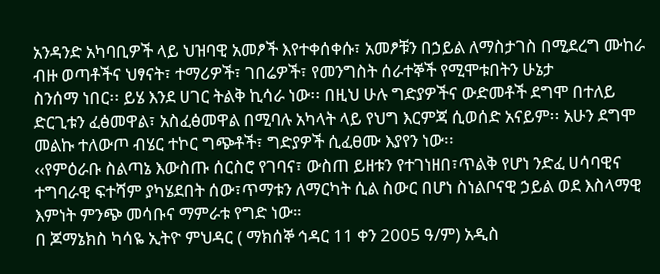አንዳንድ አካባቢዎች ላይ ህዝባዊ አመፆች እየተቀሰቀሱ፣ አመፆቹን በኃይል ለማስታገስ በሚደረግ ሙከራ ብዙ ወጣቶችና ህፃናት፣ ተማሪዎች፣ ገበሬዎች፣ የመንግስት ሰራተኞች የሚሞቱበትን ሁኔታ
ስንሰማ ነበር፡፡ ይሄ እንደ ሀገር ትልቅ ኪሳራ ነው፡፡ በዚህ ሁሉ ግድያዎችና ውድመቶች ደግሞ በተለይ ድርጊቱን ፈፅመዋል፣ አስፈፅመዋል በሚባሉ አካላት ላይ የህግ እርምጃ ሲወሰድ አናይም፡፡ አሁን ደግሞ መልኩ ተለውጦ ብሄር ተኮር ግጭቶች፣ ግድያዎች ሲፈፀሙ እያየን ነው፡፡
‹‹የምዕራቡ ስልጣኔ እውስጡ ሰርስሮ የገባና፣ ውስጠ ይዘቱን የተገነዘበ፣ጥልቅ የሆነ ንድፈ ሀሳባዊና ተግባራዊ ፍተሻም ያካሄደበት ሰው፣ጥማቱን ለማርካት ሲል ስውር በሆነ ስነልቦናዊ ኃይል ወደ እስላማዊ እምነት ምንጭ መሳቡና ማምራቱ የግድ ነው።
በ ጆማኔክስ ካሳዬ ኢትዮ ምህዳር ( ማክሰኞ ኅዳር 11 ቀን 2005 ዓ/ም) አዲስ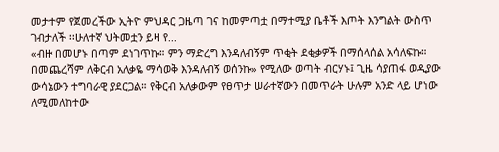መታተም የጀመረችው ኢትዮ ምህዳር ጋዜጣ ገና ከመምጣቷ በማተሚያ ቤቶች እጦት እንግልት ውስጥ ገብታለች ፡፡ሁለተኛ ህትመቷን ይዛ የ...
«ብዙ በመሆኑ በጣም ደነገጥኩ። ምን ማድረግ እንዳለብኝም ጥቂት ደቂቃዎች በማሰላሰል አሳለፍኩ። በመጨረሻም ለቅርብ አለቃዬ ማሳወቅ እንዳለብኝ ወሰንኩ» የሚለው ወጣት ብርሃኑ፤ ጊዜ ሳያጠፋ ወዲያው ውሳኔውን ተግባራዊ ያደርጋል። የቅርብ አለቃውም የፀጥታ ሠራተኛውን በመጥራት ሁሉም አንድ ላይ ሆነው ለሚመለከተው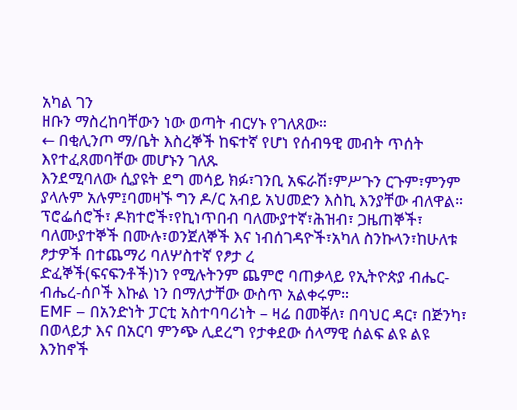አካል ገን
ዘቡን ማስረከባቸውን ነው ወጣት ብርሃኑ የገለጸው።
← በቂሊንጦ ማ/ቤት እስረኞች ከፍተኛ የሆነ የሰብዓዊ መብት ጥሰት እየተፈጸመባቸው መሆኑን ገለጹ
እንደሚባለው ሲያዩት ደግ መሳይ ክፉ፣ገንቢ አፍራሽ፣ምሥጉን ርጉም፣ምንም ያላሉም አሉም፤ባመዛኙ ግን ዶ/ር አብይ አህመድን እስኪ እንያቸው ብለዋል። ፕሮፌሰሮች፣ ዶክተሮች፣የኪነጥበብ ባለሙያተኛ፣ሕዝብ፣ ጋዜጠኞች፣ ባለሙያተኞች በሙሉ፣ወንጀለኞች እና ነብሰገዳዮች፣አካለ ስንኩላን፣ከሁለቱ ፆታዎች በተጨማሪ ባለሦስተኛ የፆታ ረ
ድፈኞች(ፍናፍንቶች)ነን የሚሉትንም ጨምሮ ባጠቃላይ የኢትዮጵያ ብሔር-ብሔረ-ሰቦች እኩል ነን በማለታቸው ውስጥ አልቀሩም።
EMF – በአንድነት ፓርቲ አስተባባሪነት – ዛሬ በመቐለ፣ በባህር ዳር፣ በጅንካ፣ በወላይታ እና በአርባ ምንጭ ሊደረግ የታቀደው ሰላማዊ ሰልፍ ልዩ ልዩ እንከኖች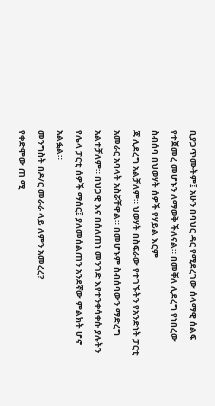ቢያጋጥሙትም፤ አሁን በባህር ዳር የሚደረገው ሰላማዊ ሰልፍ የተጀመረ መሆኑን ለማወቅ ችለናል። በመቐለ ሊደረግ የነበረው ስብሰባ በህወሃት ሰዎች የሃይል እርም
ጃ ሊደረግ አልቻለም። ህወሃት በስፍራው የተገኙትን የአንድነት ፓርቲ አመራር አባላት አስሯቸዋል። በመሆኑም ስብሰባውን ማድረግ አልተቻለም። በህጋዊ እና በሰለጠነ መንገድ እየተንቀሳቀሱ ያሉትን የሌላ ፓርቲ ሰዎች ማሰር፤ ያለመሰልጠን አንደኛው ምልክት ሆኖ አልፏል።
መንግስት በዶ/ር መራራ ላይ ለምን አመረረ?
የቀድሞው ጠ ሚ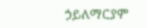ኃይለማርያም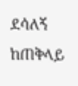ደሳለኝ ከጠቅላይ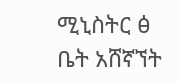ሚኒስትር ፅ ቤት አሸኛኘት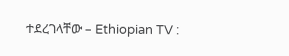ተደረገላቸው – Ethiopian TV :